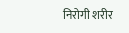निरोगी शरीर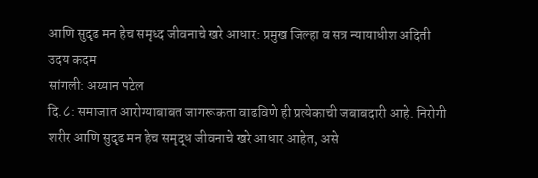आणि सुदृढ मन हेच समृध्द जीवनाचे खरे आधार: प्रमुख जिल्हा व सत्र न्यायाधीश अदिती उदय कदम
सांगली: अय्यान पटेल
दि.८: समाजात आरोग्याबाबत जागरूकता वाढविणे ही प्रत्येकाची जबाबदारी आहे. निरोगी शरीर आणि सुदृढ मन हेच समृद्ध जीवनाचे खरे आधार आहेत, असे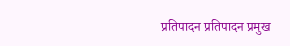प्रतिपादन प्रतिपादन प्रमुख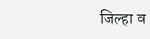जिल्हा व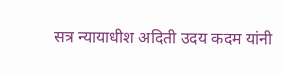सत्र न्यायाधीश अदिती उदय कदम यांनी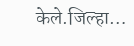केले.जिल्हा…